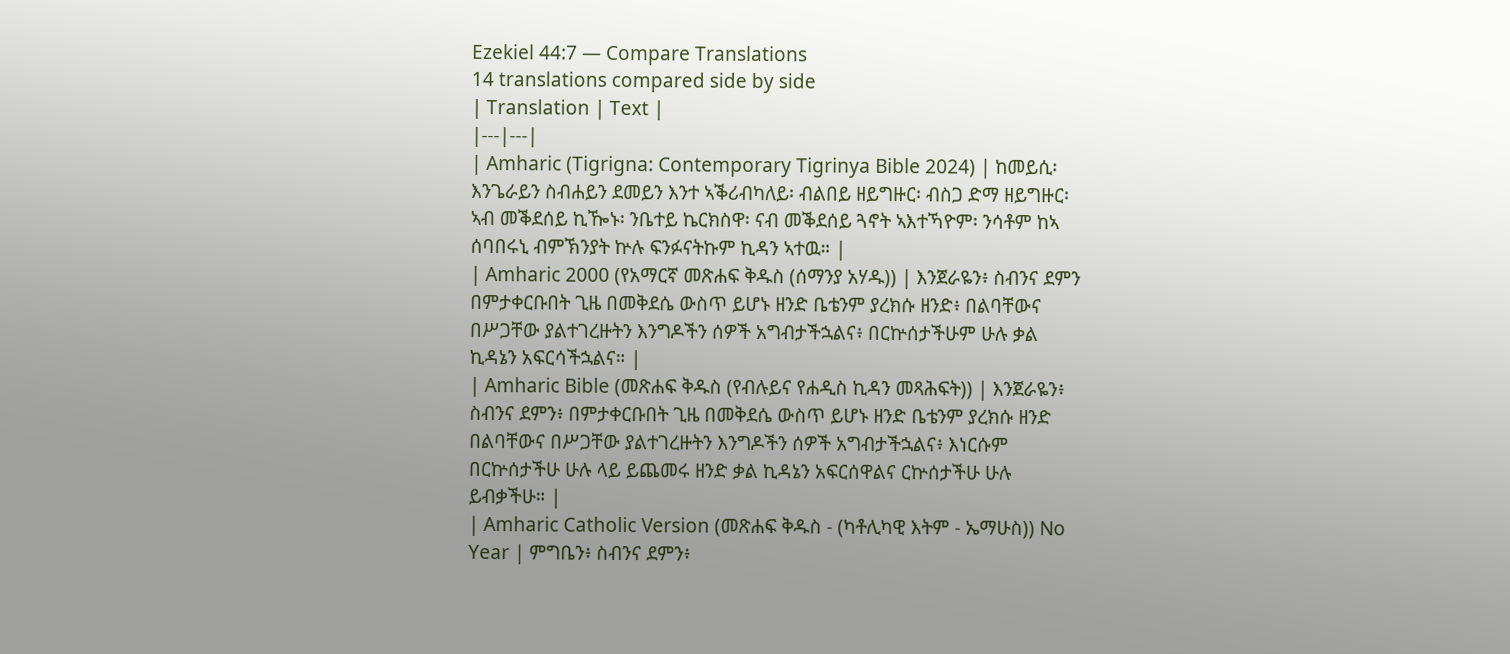Ezekiel 44:7 — Compare Translations
14 translations compared side by side
| Translation | Text |
|---|---|
| Amharic (Tigrigna: Contemporary Tigrinya Bible 2024) | ከመይሲ፡ እንጌራይን ስብሐይን ደመይን እንተ ኣቕሪብካለይ፡ ብልበይ ዘይግዙር፡ ብስጋ ድማ ዘይግዙር፡ ኣብ መቕደሰይ ኪዀኑ፡ ንቤተይ ኬርክስዋ፡ ናብ መቕደሰይ ጓኖት ኣእተኻዮም፡ ንሳቶም ከኣ ሰባበሩኒ ብምኽንያት ኵሉ ፍንፉናትኩም ኪዳን ኣተዉ። |
| Amharic 2000 (የአማርኛ መጽሐፍ ቅዱስ (ሰማንያ አሃዱ)) | እንጀራዬን፥ ስብንና ደምን በምታቀርቡበት ጊዜ በመቅደሴ ውስጥ ይሆኑ ዘንድ ቤቴንም ያረክሱ ዘንድ፥ በልባቸውና በሥጋቸው ያልተገረዙትን እንግዶችን ሰዎች አግብታችኋልና፥ በርኵሰታችሁም ሁሉ ቃል ኪዳኔን አፍርሳችኋልና። |
| Amharic Bible (መጽሐፍ ቅዱስ (የብሉይና የሐዲስ ኪዳን መጻሕፍት)) | እንጀራዬን፥ ስብንና ደምን፥ በምታቀርቡበት ጊዜ በመቅደሴ ውስጥ ይሆኑ ዘንድ ቤቴንም ያረክሱ ዘንድ በልባቸውና በሥጋቸው ያልተገረዙትን እንግዶችን ሰዎች አግብታችኋልና፥ እነርሱም በርኵሰታችሁ ሁሉ ላይ ይጨመሩ ዘንድ ቃል ኪዳኔን አፍርሰዋልና ርኵሰታችሁ ሁሉ ይብቃችሁ። |
| Amharic Catholic Version (መጽሐፍ ቅዱስ - (ካቶሊካዊ እትም - ኤማሁስ)) No Year | ምግቤን፥ ስብንና ደምን፥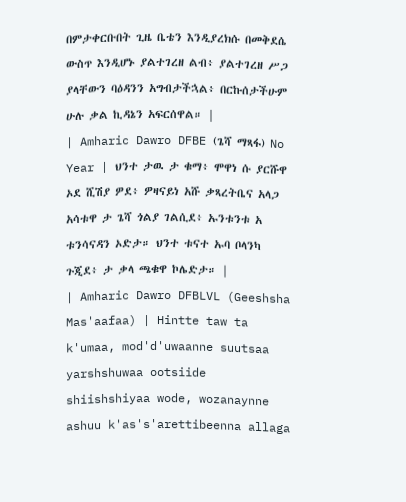በምታቀርቡበት ጊዜ ቤቴን እንዲያረክሱ በመቅደሴ ውስጥ እንዲሆኑ ያልተገረዘ ልብ፥ ያልተገረዘ ሥጋ ያላቸውን ባዕዳንን አግብታችኋል፥ በርኩሰታችሁም ሁሉ ቃል ኪዳኔን አፍርሰዋል። |
| Amharic Dawro DFBE (ጌሻ ማጻፋ) No Year | ህንተ ታዉ ታ ቁማ፥ ሞዋነ ሱ ያርሹዋ ኦደ ሺሽያ ዎደ፥ ዎዛናይነ አሹ ቃጻረትቤና አላጋ አሳቱዋ ታ ጌሻ ጎልያ ገልሲደ፥ ኡንቱንቱ አ ቱንሳናዳን ኦድታ። ህንተ ቱናተ ኡባ ቦላንካ ጉጂደ፥ ታ ቃላ ጫቁዋ ኮሌድታ። |
| Amharic Dawro DFBLVL (Geeshsha Mas'aafaa) | Hintte taw ta k'umaa, mod'd'uwaanne suutsaa yarshshuwaa ootsiide shiishshiyaa wode, wozanaynne ashuu k'as's'arettibeenna allaga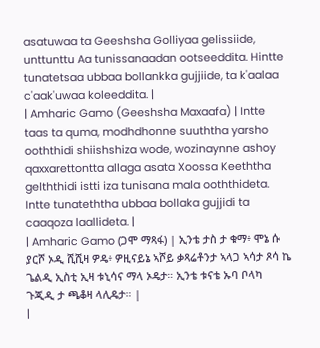asatuwaa ta Geeshsha Golliyaa gelissiide, unttunttu Aa tunissanaadan ootseeddita. Hintte tunatetsaa ubbaa bollankka gujjiide, ta k'aalaa c'aak'uwaa koleeddita. |
| Amharic Gamo (Geeshsha Maxaafa) | Intte taas ta quma, modhdhonne suuththa yarsho ooththidi shiishshiza wode, wozinaynne ashoy qaxxarettontta allaga asata Xoossa Keeththa gelththidi istti iza tunisana mala ooththideta. Intte tunateththa ubbaa bollaka gujjidi ta caaqoza laallideta. |
| Amharic Gamo (ጋሞ ማጻፋ) | ኢንቴ ታስ ታ ቁማ፥ ሞኔ ሱ ያርሾ ኦዲ ሺሺዛ ዎዴ፥ ዎዚናይኔ ኣሾይ ቃጻሬቶንታ ኣላጋ ኣሳታ ጾሳ ኬ ጌልዲ ኢስቲ ኢዛ ቱኒሳና ማላ ኦዴታ። ኢንቴ ቱናቴ ኡባ ቦላካ ጉጂዲ ታ ጫቆዛ ላሊዴታ። |
|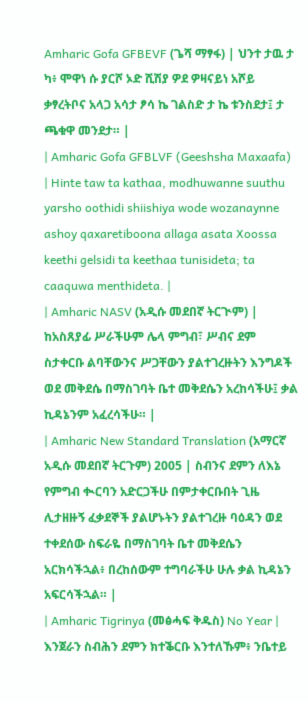Amharic Gofa GFBEVF (ጌሻ ማፃፋ) | ህንተ ታዉ ታ ካ፥ ሞዋነ ሱ ያርሾ ኦድ ሺሽያ ዎደ ዎዛናይነ አሾይ ቃፃረትቦና አላጋ አሳታ ፆሳ ኬ ገልስድ ታ ኬ ቱንስደታ፤ ታ ጫቁዋ መንደታ። |
| Amharic Gofa GFBLVF (Geeshsha Maxaafa) | Hinte taw ta kathaa, modhuwanne suuthu yarsho oothidi shiishiya wode wozanaynne ashoy qaxaretiboona allaga asata Xoossa keethi gelsidi ta keethaa tunisideta; ta caaquwa menthideta. |
| Amharic NASV (አዲሱ መደበኛ ትርጒም) | ከአስጸያፊ ሥራችሁም ሌላ ምግብ፣ ሥብና ደም ስታቀርቡ ልባቸውንና ሥጋቸውን ያልተገረዙትን እንግዶች ወደ መቅደሴ በማስገባት ቤተ መቅደሴን አረከሳችሁ፤ ቃል ኪዳኔንም አፈረሳችሁ። |
| Amharic New Standard Translation (አማርኛ አዲሱ መደበኛ ትርጉም) 2005 | ስብንና ደምን ለእኔ የምግብ ቊርባን አድርጋችሁ በምታቀርቡበት ጊዜ ሊታዘዙኝ ፈቃደኞች ያልሆኑትን ያልተገረዙ ባዕዳን ወደ ተቀደሰው ስፍራዬ በማስገባት ቤተ መቅደሴን አርክሳችኋል፥ በረከሰውም ተግባራችሁ ሁሉ ቃል ኪዳኔን አፍርሳችኋል። |
| Amharic Tigrinya (መፅሓፍ ቅዱስ) No Year | እንጀራን ስብሕን ደምን ክተቕርቡ እንተለኹም፥ ንቤተይ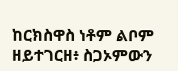ከርክስዋስ ነቶም ልቦም ዘይተገርዘ፥ ስጋኦምውን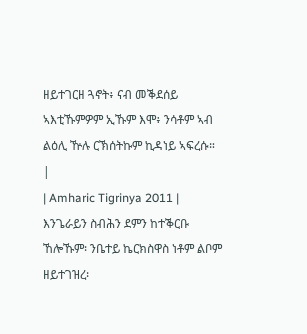ዘይተገርዘ ጓኖት፥ ናብ መቕደሰይ ኣእቲኹምዎም ኢኹም እሞ፥ ንሳቶም ኣብ ልዕሊ ዅሉ ርኽሰትኩም ኪዳነይ ኣፍረሱ። |
| Amharic Tigrinya 2011 | እንጌራይን ስብሕን ደምን ከተቕርቡ ኸሎኹም፡ ንቤተይ ኬርክስዋስ ነቶም ልቦም ዘይተገዝረ፡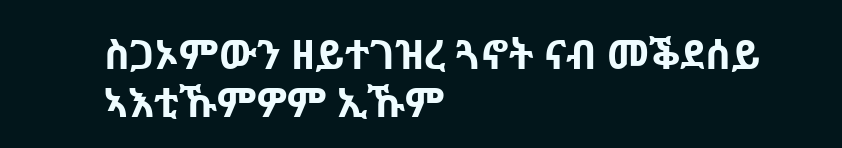ስጋኦምውን ዘይተገዝረ ጓኖት ናብ መቕደሰይ ኣእቲኹምዎም ኢኹም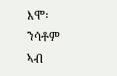እሞ፡ ንሳቶም ኣብ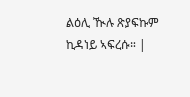ልዕሊ ዂሉ ጽያፍኩም ኪዳነይ ኣፍረሱ። |